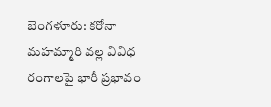బెంగళూరు: కరోనా మహమ్మారి వల్ల వివిధ రంగాలపై భారీ ప్రభావం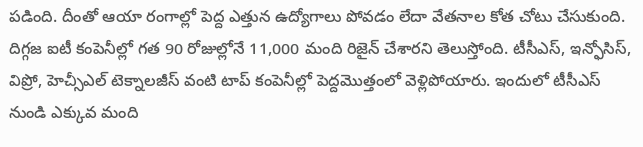పడింది. దీంతో ఆయా రంగాల్లో పెద్ద ఎత్తున ఉద్యోగాలు పోవడం లేదా వేతనాల కోత చోటు చేసుకుంది. దిగ్గజ ఐటీ కంపెనీల్లో గత 90 రోజుల్లోనే 11,000 మంది రిజైన్ చేశారని తెలుస్తోంది. టీసీఎస్, ఇన్ఫోసిస్, విప్రో, హెచ్సీఎల్ టెక్నాలజీస్ వంటి టాప్ కంపెనీల్లో పెద్దమొత్తంలో వెళ్లిపోయారు. ఇందులో టీసీఎస్ నుండి ఎక్కువ మంది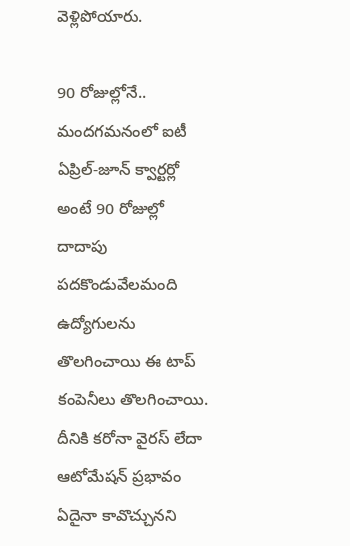వెళ్లిపోయారు.

90 రోజుల్లోనే.. మందగమనంలో ఐటీ
ఏప్రిల్-జూన్ క్వార్టర్లో అంటే 90 రోజుల్లో దాదాపు పదకొండువేలమంది ఉద్యోగులను తొలగించాయి ఈ టాప్ కంపెనీలు తొలగించాయి. దీనికి కరోనా వైరస్ లేదా ఆటోమేషన్ ప్రభావం ఏదైనా కావొచ్చునని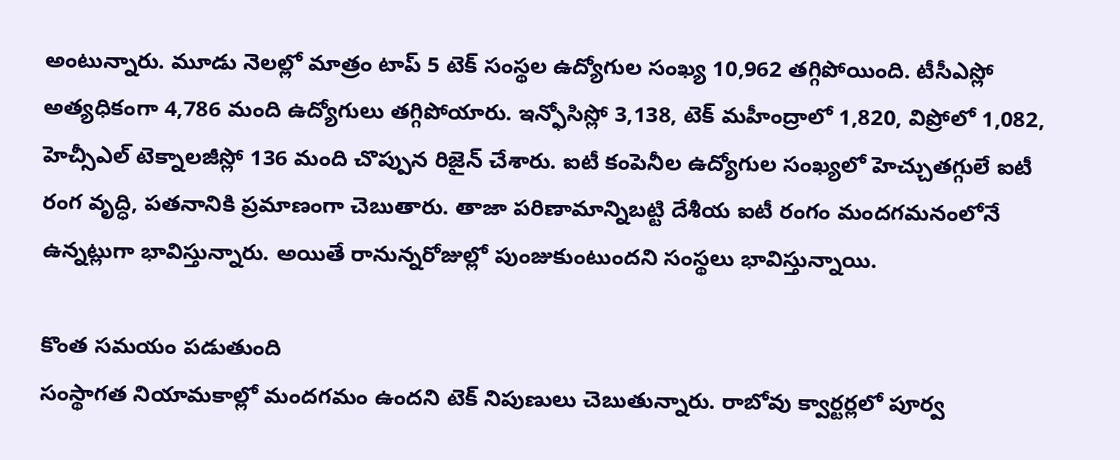అంటున్నారు. మూడు నెలల్లో మాత్రం టాప్ 5 టెక్ సంస్థల ఉద్యోగుల సంఖ్య 10,962 తగ్గిపోయింది. టీసీఎస్లో అత్యధికంగా 4,786 మంది ఉద్యోగులు తగ్గిపోయారు. ఇన్ఫోసిస్లో 3,138, టెక్ మహీంద్రాలో 1,820, విప్రోలో 1,082, హెచ్సీఎల్ టెక్నాలజీస్లో 136 మంది చొప్పున రిజైన్ చేశారు. ఐటీ కంపెనీల ఉద్యోగుల సంఖ్యలో హెచ్చుతగ్గులే ఐటీ రంగ వృద్ధి, పతనానికి ప్రమాణంగా చెబుతారు. తాజా పరిణామాన్నిబట్టి దేశీయ ఐటీ రంగం మందగమనంలోనే ఉన్నట్లుగా భావిస్తున్నారు. అయితే రానున్నరోజుల్లో పుంజుకుంటుందని సంస్థలు భావిస్తున్నాయి.

కొంత సమయం పడుతుంది
సంస్థాగత నియామకాల్లో మందగమం ఉందని టెక్ నిపుణులు చెబుతున్నారు. రాబోవు క్వార్టర్లలో పూర్వ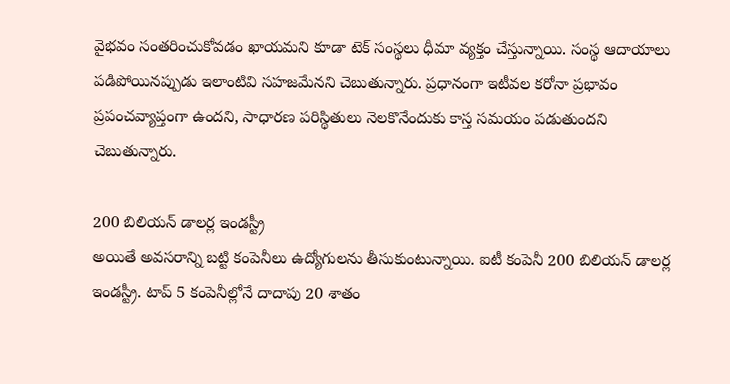వైభవం సంతరించుకోవడం ఖాయమని కూడా టెక్ సంస్థలు ధీమా వ్యక్తం చేస్తున్నాయి. సంస్థ ఆదాయాలు పడిపోయినప్పుడు ఇలాంటివి సహజమేనని చెబుతున్నారు. ప్రధానంగా ఇటీవల కరోనా ప్రభావం ప్రపంచవ్యాప్తంగా ఉందని, సాధారణ పరిస్థితులు నెలకొనేందుకు కాస్త సమయం పడుతుందని చెబుతున్నారు.

200 బిలియన్ డాలర్ల ఇండస్ట్రీ
అయితే అవసరాన్ని బట్టి కంపెనీలు ఉద్యోగులను తీసుకుంటున్నాయి. ఐటీ కంపెనీ 200 బిలియన్ డాలర్ల ఇండస్ట్రీ. టాప్ 5 కంపెనీల్లోనే దాదాపు 20 శాతం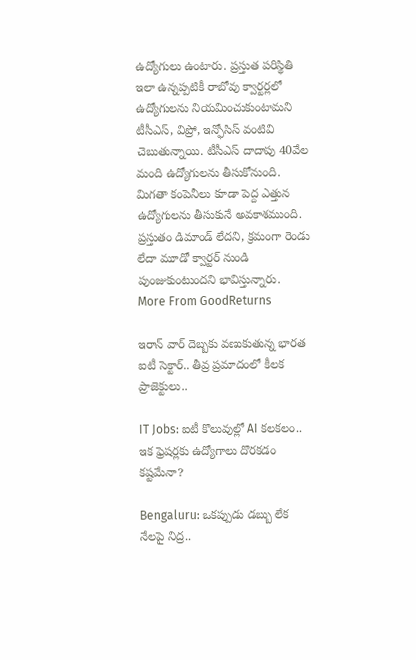ఉద్యోగులు ఉంటారు. ప్రస్తుత పరిస్థితి ఇలా ఉన్నప్పటికీ రాబోవు క్వార్టర్లలో ఉద్యోగులను నియమించుకుంటామని టీసీఎస్, విప్రో, ఇన్ఫోసిస్ వంటివి చెబుతున్నాయి. టీసీఎస్ దాదాపు 40వేల మంది ఉద్యోగులను తీసుకోనుంది. మిగతా కంపెనీలు కూడా పెద్ద ఎత్తున ఉద్యోగులను తీసుకునే అవకాశముంది. ప్రస్తుతం డిమాండ్ లేదని, క్రమంగా రెండు లేదా మూడో క్వార్టర్ నుండి పుంజుకుంటుందని భావిస్తున్నారు.
More From GoodReturns

ఇరాన్ వార్ దెబ్బకు వణుకుతున్న భారత ఐటీ సెక్టార్.. తీవ్ర ప్రమాదంలో కీలక ప్రాజెక్టులు..

IT Jobs: ఐటీ కొలువుల్లో AI కలకలం.. ఇక ఫ్రెషర్లకు ఉద్యోగాలు దొరకడం కష్టమేనా?

Bengaluru: ఒకప్పుడు డబ్బు లేక నేలపై నిద్ర..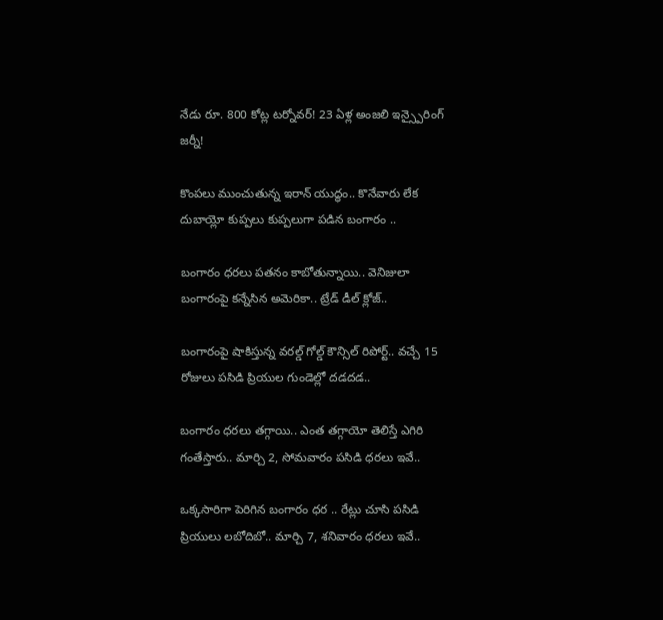నేడు రూ. 800 కోట్ల టర్నోవర్! 23 ఏళ్ల అంజలి ఇన్స్పైరింగ్ జర్నీ!

కొంపలు ముంచుతున్న ఇరాన్ యుద్ధం.. కొనేవారు లేక దుబాయ్లో కుప్పలు కుప్పలుగా పడిన బంగారం ..

బంగారం ధరలు పతనం కాబోతున్నాయి.. వెనిజులా బంగారంపై కన్నేసిన అమెరికా.. ట్రేడ్ డీల్ క్లోజ్..

బంగారంపై షాకిస్తున్న వరల్డ్ గోల్డ్ కౌన్సిల్ రిపోర్ట్.. వచ్చే 15 రోజులు పసిడి ప్రియుల గుండెల్లో దడదడ..

బంగారం ధరలు తగ్గాయి.. ఎంత తగ్గాయో తెలిస్తే ఎగిరి గంతేస్తారు.. మార్చి 2, సోమవారం పసిడి ధరలు ఇవే..

ఒక్కసారిగా పెరిగిన బంగారం ధర .. రేట్లు చూసి పసిడి ప్రియులు లబోదిబో.. మార్చి 7, శనివారం ధరలు ఇవే..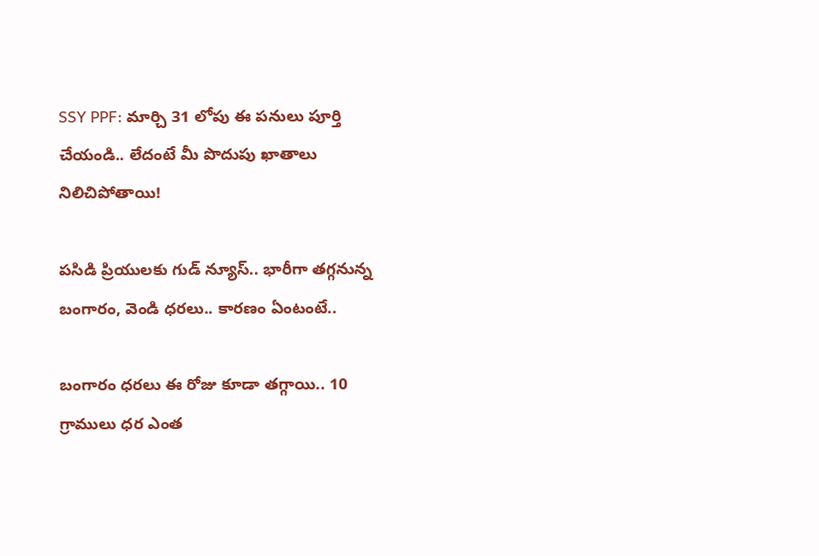SSY PPF: మార్చి 31 లోపు ఈ పనులు పూర్తి చేయండి.. లేదంటే మీ పొదుపు ఖాతాలు నిలిచిపోతాయి!

పసిడి ప్రియులకు గుడ్ న్యూస్.. భారీగా తగ్గనున్న బంగారం, వెండి ధరలు.. కారణం ఏంటంటే..

బంగారం ధరలు ఈ రోజు కూడా తగ్గాయి.. 10 గ్రాములు ధర ఎంత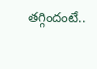తగ్గిందంటే..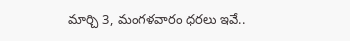మార్చి 3, మంగళవారం ధరలు ఇవే..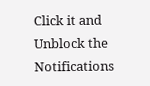Click it and Unblock the Notifications